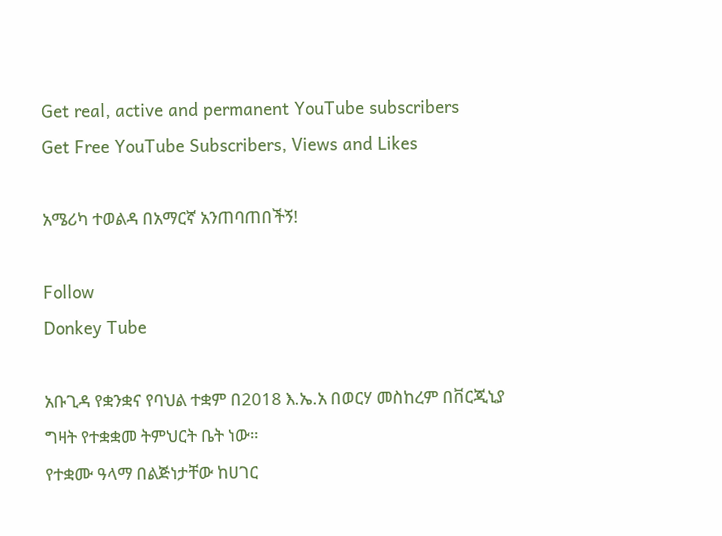Get real, active and permanent YouTube subscribers
Get Free YouTube Subscribers, Views and Likes

አሜሪካ ተወልዳ በአማርኛ አንጠባጠበችኝ!

Follow
Donkey Tube

አቡጊዳ የቋንቋና የባህል ተቋም በ2018 እ.ኤ.አ በወርሃ መስከረም በቨርጂኒያ ግዛት የተቋቋመ ትምህርት ቤት ነው።
የተቋሙ ዓላማ በልጅነታቸው ከሀገር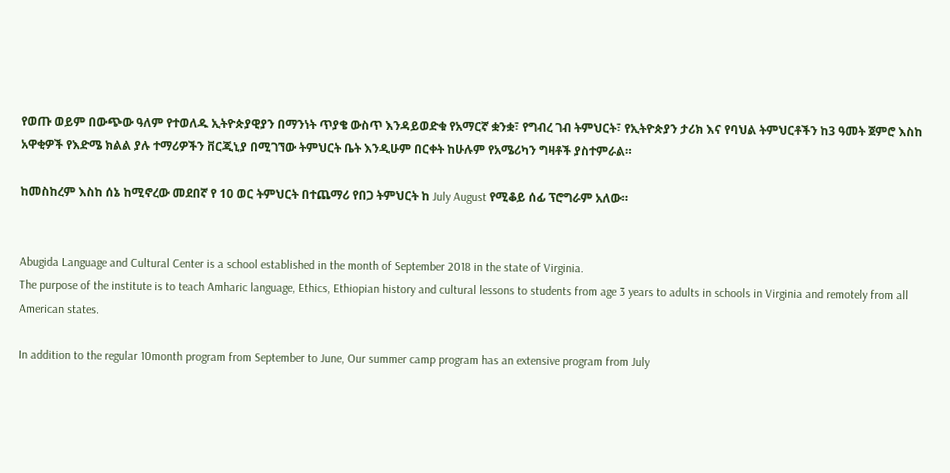የወጡ ወይም በውጭው ዓለም የተወለዱ ኢትዮጵያዊያን በማንነት ጥያቄ ውስጥ እንዳይወድቁ የአማርኛ ቋንቋ፣ የግብረ ገብ ትምህርት፣ የኢትዮጵያን ታሪክ እና የባህል ትምህርቶችን ከ3 ዓመት ጀምሮ እስከ አዋቂዎች የእድሜ ክልል ያሉ ተማሪዎችን ቨርጂኒያ በሚገኘው ትምህርት ቤት እንዲሁም በርቀት ከሁሉም የአሜሪካን ግዛቶች ያስተምራል።

ከመስከረም እስከ ሰኔ ከሚኖረው መደበኛ የ 10 ወር ትምህርት በተጨማሪ የበጋ ትምህርት ከ July August የሚቆይ ሰፊ ፕሮግራም አለው።


Abugida Language and Cultural Center is a school established in the month of September 2018 in the state of Virginia.
The purpose of the institute is to teach Amharic language, Ethics, Ethiopian history and cultural lessons to students from age 3 years to adults in schools in Virginia and remotely from all American states.

In addition to the regular 10month program from September to June, Our summer camp program has an extensive program from July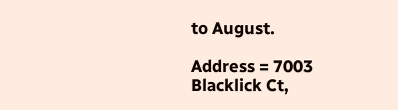to August.

Address = 7003 Blacklick Ct,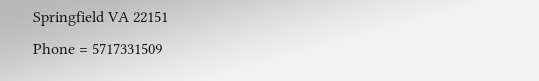Springfield VA 22151
Phone = 5717331509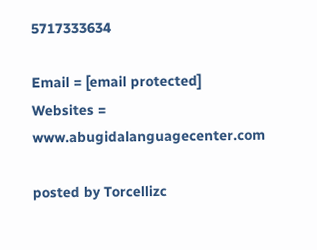5717333634

Email = [email protected]
Websites = www.abugidalanguagecenter.com

posted by Torcellizc